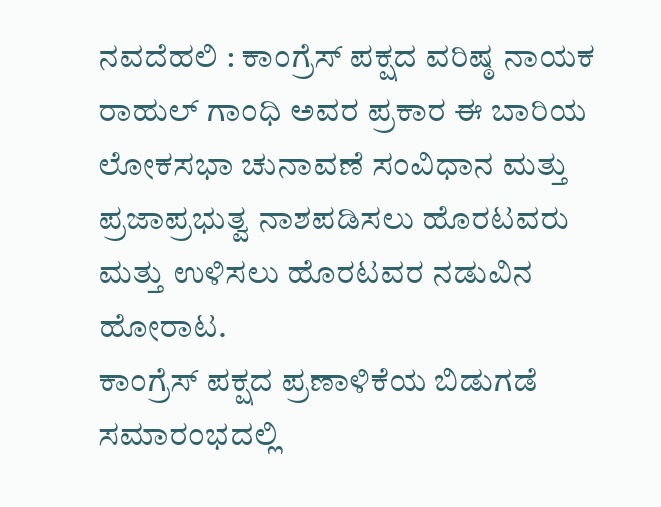ನವದೆಹಲಿ : ಕಾಂಗ್ರೆಸ್ ಪಕ್ಷದ ವರಿಷ್ಠ ನಾಯಕ ರಾಹುಲ್ ಗಾಂಧಿ ಅವರ ಪ್ರಕಾರ ಈ ಬಾರಿಯ ಲೋಕಸಭಾ ಚುನಾವಣೆ ಸಂವಿಧಾನ ಮತ್ತು ಪ್ರಜಾಪ್ರಭುತ್ವ ನಾಶಪಡಿಸಲು ಹೊರಟವರು ಮತ್ತು ಉಳಿಸಲು ಹೊರಟವರ ನಡುವಿನ ಹೋರಾಟ.
ಕಾಂಗ್ರೆಸ್ ಪಕ್ಷದ ಪ್ರಣಾಳಿಕೆಯ ಬಿಡುಗಡೆ ಸಮಾರಂಭದಲ್ಲಿ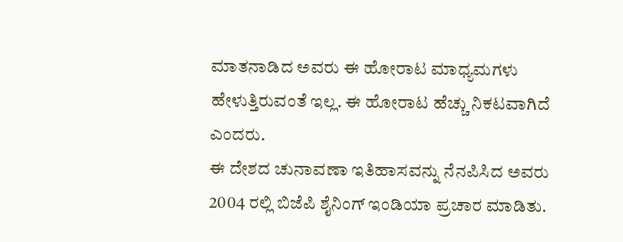ಮಾತನಾಡಿದ ಅವರು ಈ ಹೋರಾಟ ಮಾಧ್ಯಮಗಳು ಹೇಳುತ್ತಿರುವಂತೆ ಇಲ್ಲ. ಈ ಹೋರಾಟ ಹೆಚ್ಚು ನಿಕಟವಾಗಿದೆ ಎಂದರು.
ಈ ದೇಶದ ಚುನಾವಣಾ ಇತಿಹಾಸವನ್ನು ನೆನಪಿಸಿದ ಅವರು 2004 ರಲ್ಲಿ ಬಿಜೆಪಿ ಶೈನಿಂಗ್ ಇಂಡಿಯಾ ಪ್ರಚಾರ ಮಾಡಿತು.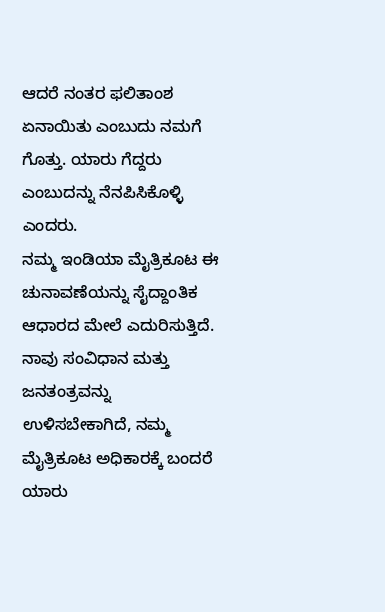ಆದರೆ ನಂತರ ಫಲಿತಾಂಶ ಏನಾಯಿತು ಎಂಬುದು ನಮಗೆ ಗೊತ್ತು. ಯಾರು ಗೆದ್ದರು ಎಂಬುದನ್ನು ನೆನಪಿಸಿಕೊಳ್ಳಿ ಎಂದರು.
ನಮ್ಮ ಇಂಡಿಯಾ ಮೈತ್ರಿಕೂಟ ಈ ಚುನಾವಣೆಯನ್ನು ಸೈದ್ದಾಂತಿಕ ಆಧಾರದ ಮೇಲೆ ಎದುರಿಸುತ್ತಿದೆ. ನಾವು ಸಂವಿಧಾನ ಮತ್ತು ಜನತಂತ್ರವನ್ನು ಉಳಿಸಬೇಕಾಗಿದೆ, ನಮ್ಮ ಮೈತ್ರಿಕೂಟ ಅಧಿಕಾರಕ್ಕೆ ಬಂದರೆ ಯಾರು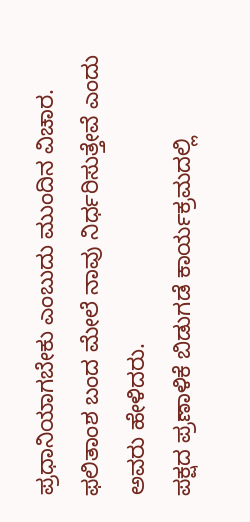ಪ್ರಧಾನಿಯಾಗಬೇಕು ಎಂಬುದು ಮುಂದಿನ ವಿಚಾರ. ಫಲಿತಾಂಶ ಬಂದ ಮೇಲೆ ನಾವು ನಿರ್ಧರಿಸುತ್ತೇವೆ ಎಂದು ಅವರು ಹೇಳಿದರು.
ಪಕ್ಷದ ಪ್ರಣಾಳಿಕೆ ಬಿಡುಗಡೆ ಕಾರ್ಯಕ್ರಮದಲ್ಲಿ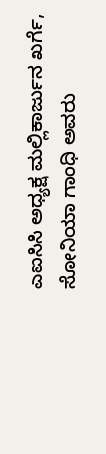ಎಐಸಿಸಿ ಅಧ್ಯಕ್ಷ ಮಲ್ಲಿಕಾರ್ಜುನ ಖರ್ಗೆ, ಸೋನಿಯಾ ಗಾಂಧಿ ಅವರು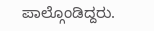ಪಾಲ್ಗೊಂಡಿದ್ದರು.